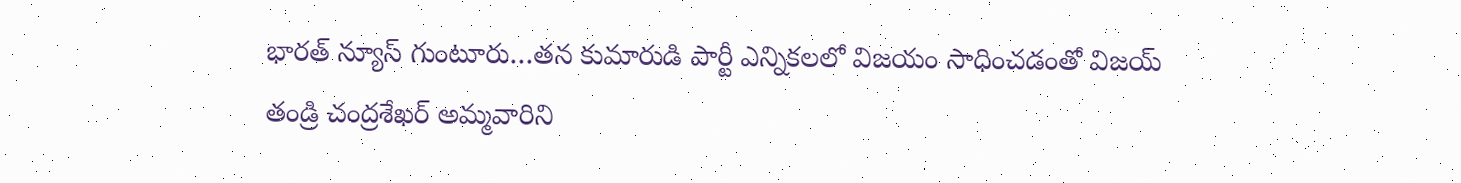భారత్ న్యూస్ గుంటూరు…తన కుమారుడి పార్టీ ఎన్నికలలో విజయం సాధించడంతో విజయ్ తండ్రి చంద్రశేఖర్ అమ్మవారిని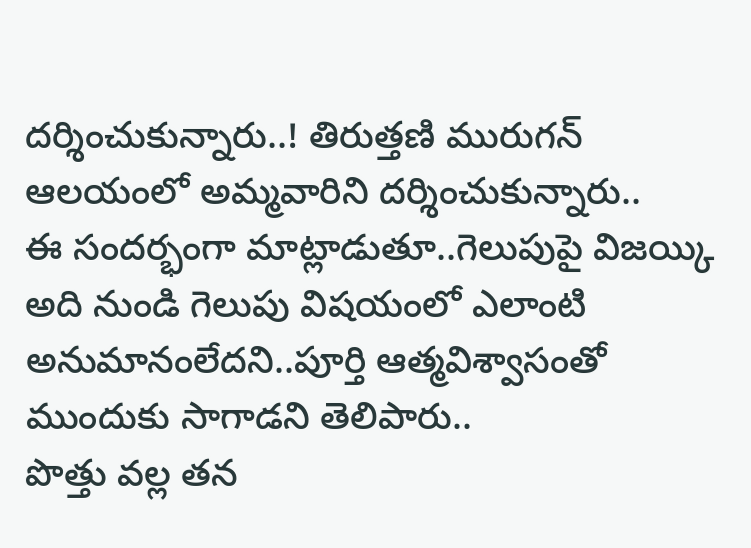దర్శించుకున్నారు..! తిరుత్తణి మురుగన్ ఆలయంలో అమ్మవారిని దర్శించుకున్నారు..
ఈ సందర్భంగా మాట్లాడుతూ..గెలుపుపై విజయ్కి అది నుండి గెలుపు విషయంలో ఎలాంటి అనుమానంలేదని..పూర్తి ఆత్మవిశ్వాసంతో ముందుకు సాగాడని తెలిపారు..
పొత్తు వల్ల తన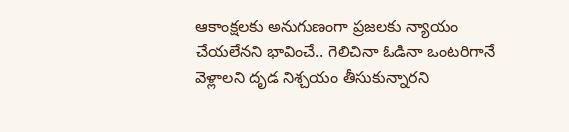ఆకాంక్షలకు అనుగుణంగా ప్రజలకు న్యాయం చేయలేనని భావించే.. గెలిచినా ఓడినా ఒంటరిగానే వెళ్లాలని దృడ నిశ్చయం తీసుకున్నారని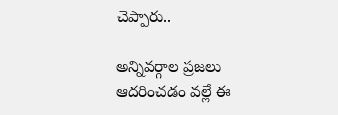చెప్పారు..

అన్నివర్గాల ప్రజలు ఆదరించడం వల్లే ఈ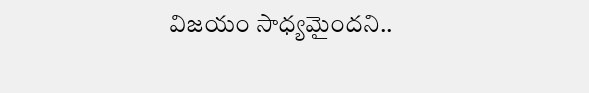విజయం సాధ్యమైందని..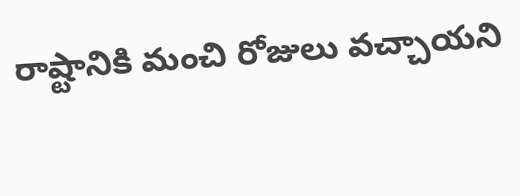రాష్టానికి మంచి రోజులు వచ్చాయని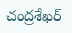చంద్రశేఖర్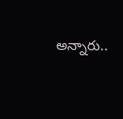అన్నారు..